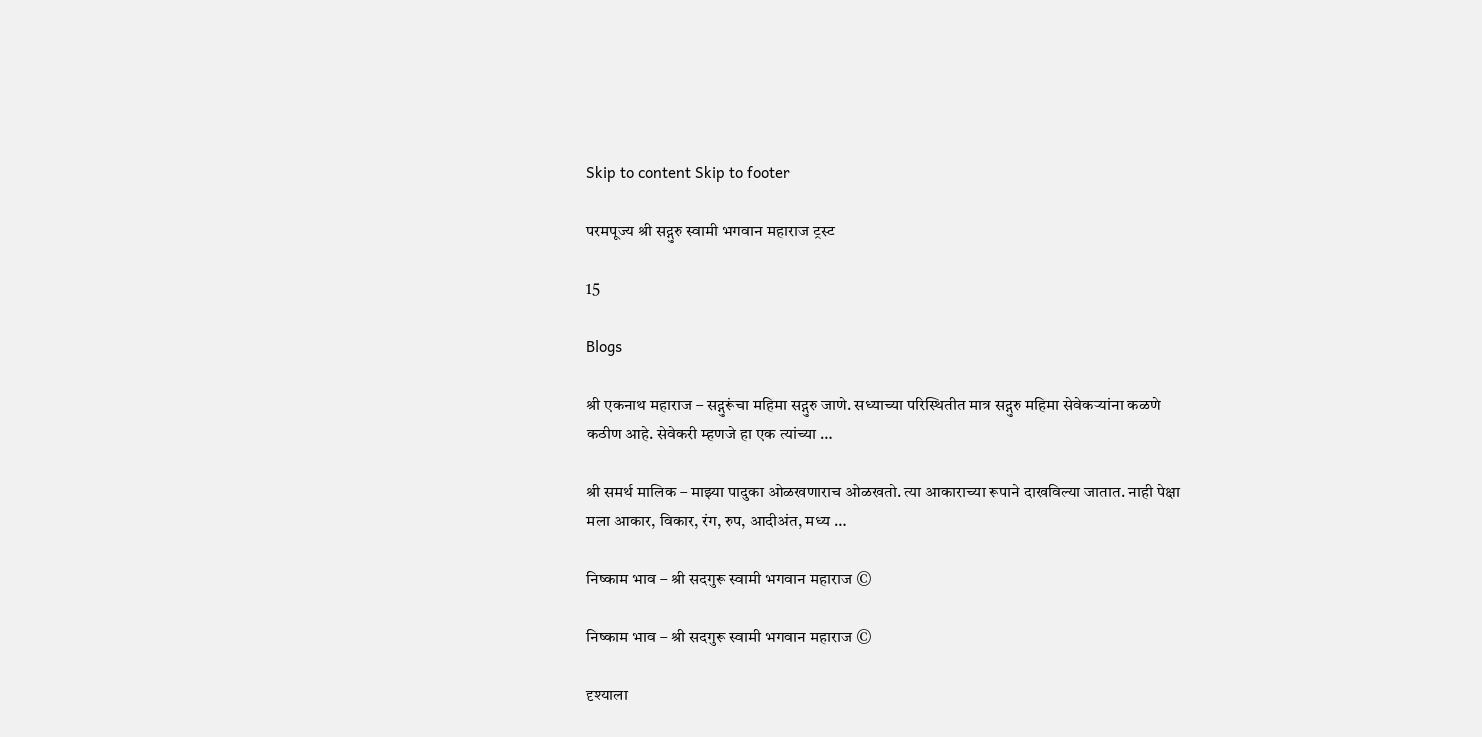Skip to content Skip to footer

परमपूज्य श्री सद्गुरु स्वामी भगवान महाराज ट्रस्ट

15

Blogs

श्री एकनाथ महाराज – सद्गुरूंचा महिमा सद्गुरु जाणे. सध्याच्या परिस्थितीत मात्र सद्गुरु महिमा सेवेकर्‍यांना कळणे कठीण आहे. सेवेकरी म्हणजे हा एक त्यांच्या …

श्री समर्थ मालिक – माझ्या पादुका ओळखणाराच ओळखतो. त्या आकाराच्या रूपाने दाखविल्या जातात. नाही पेक्षा मला आकार, विकार, रंग, रुप, आदीअंत, मध्य …

निष्काम भाव – श्री सदगुरू स्वामी भगवान महाराज ©

निष्काम भाव – श्री सदगुरू स्वामी भगवान महाराज ©

दृश्याला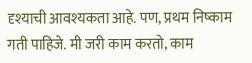दृश्याची आवश्यकता आहे. पण, प्रथम निष्काम गती पाहिजे. मी जरी काम करतो, काम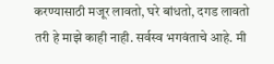करण्यासाठी मजूर लावतो, घरे बांधतो, दगड लावतो तरी हे माझे काही नाही. सर्वस्व भगवंताचे आहे. मी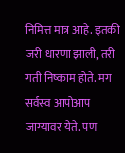निमित्त मात्र आहे. इतकी जरी धारणा झाली, तरी गती निष्काम होते. मग सर्वस्व आपोआप जाग्यावर येते. पण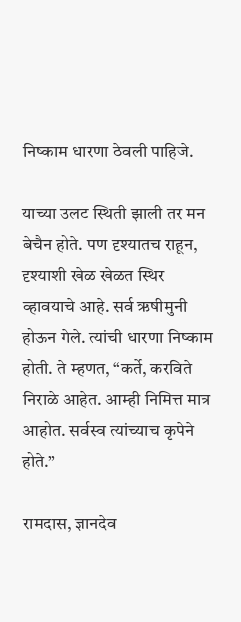निष्काम धारणा ठेवली पाहिजे.

याच्या उलट स्थिती झाली तर मन बेचैन होते. पण दृश्यातच राहून, दृश्याशी खेळ खेळत स्थिर व्हावयाचे आहे. सर्व ऋषीमुनी होऊन गेले. त्यांची धारणा निष्काम होती. ते म्हणत, “कर्ते, करविते निराळे आहेत. आम्ही निमित्त मात्र आहोत. सर्वस्व त्यांच्याच कृपेने होते.”

रामदास, ज्ञानदेव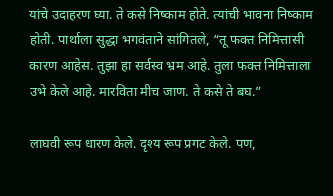यांचे उदाहरण घ्या. ते कसे निष्काम होते. त्यांची भावना निष्काम होती. पार्थाला सुद्धा भगवंताने सांगितले, “तू फक्त निमित्तासी कारण आहेस. तुझा हा सर्वस्व भ्रम आहे. तुला फक्त निमित्ताला उभे केले आहे. मारविता मीच जाण. ते कसे ते बघ.”

लाघवी रूप धारण केले. दृश्य रूप प्रगट केले. पण,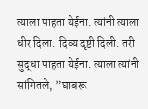त्याला पाहता येईना. त्यांनी त्याला धीर दिला. दिव्य दृष्टी दिली. तरी सुद्धा पाहता येईना. त्याला त्यांनी सांगितले, ”घाबरू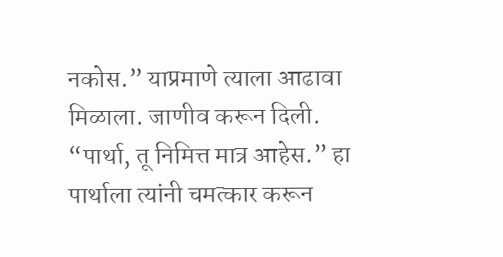नकोस.” याप्रमाणे त्याला आढावा मिळाला. जाणीव करून दिली. “पार्था, तू निमित्त मात्र आहेस.” हा पार्थाला त्यांनी चमत्कार करून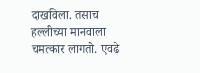दाखविला. तसाच हल्लीच्या मानवाला चमत्कार लागतो. एवढे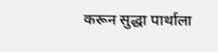करून सुद्धा पार्थाला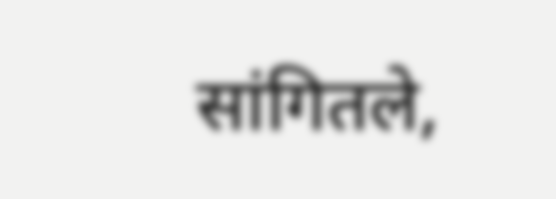सांगितले,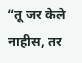“तू जर केले नाहीस, तर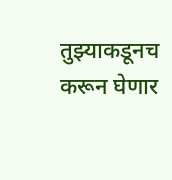तुझ्याकडूनच करून घेणार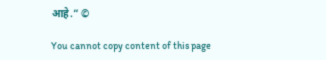आहे.” ©

You cannot copy content of this page